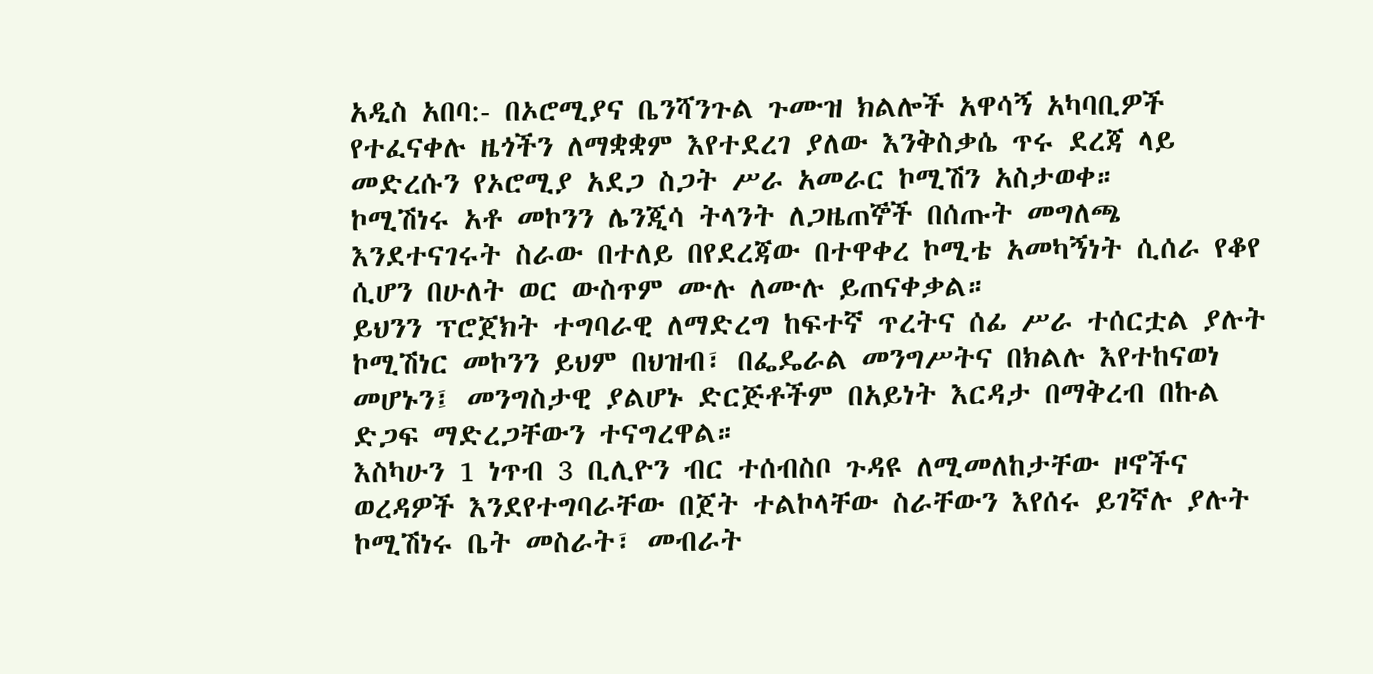አዲስ አበባ:- በኦሮሚያና ቤንሻንጉል ጉሙዝ ክልሎች አዋሳኝ አካባቢዎች የተፈናቀሉ ዜጎችን ለማቋቋም እየተደረገ ያለው እንቅስቃሴ ጥሩ ደረጃ ላይ መድረሱን የኦሮሚያ አደጋ ስጋት ሥራ አመራር ኮሚሽን አስታወቀ።
ኮሚሽነሩ አቶ መኮንን ሌንጂሳ ትላንት ለጋዜጠኞች በሰጡት መግለጫ እንደተናገሩት ስራው በተለይ በየደረጃው በተዋቀረ ኮሚቴ አመካኝነት ሲሰራ የቆየ ሲሆን በሁለት ወር ውስጥም ሙሉ ለሙሉ ይጠናቀቃል።
ይህንን ፕሮጀክት ተግባራዊ ለማድረግ ከፍተኛ ጥረትና ሰፊ ሥራ ተሰርቷል ያሉት ኮሚሽነር መኮንን ይህም በህዝብ፣ በፌዴራል መንግሥትና በክልሉ እየተከናወነ መሆኑን፤ መንግስታዊ ያልሆኑ ድርጅቶችም በአይነት እርዳታ በማቅረብ በኩል ድጋፍ ማድረጋቸውን ተናግረዋል።
እስካሁን 1 ነጥብ 3 ቢሊዮን ብር ተሰብስቦ ጉዳዩ ለሚመለከታቸው ዞኖችና ወረዳዎች እንደየተግባራቸው በጀት ተልኮላቸው ስራቸውን እየሰሩ ይገኛሉ ያሉት ኮሚሽነሩ ቤት መስራት፣ መብራት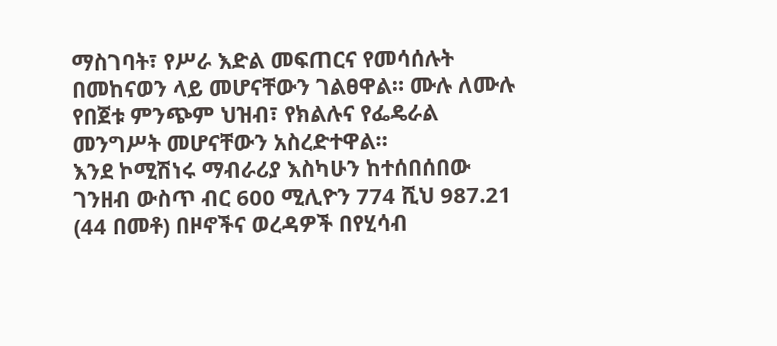ማስገባት፣ የሥራ እድል መፍጠርና የመሳሰሉት በመከናወን ላይ መሆናቸውን ገልፀዋል። ሙሉ ለሙሉ የበጀቱ ምንጭም ህዝብ፣ የክልሉና የፌዴራል መንግሥት መሆናቸውን አስረድተዋል።
እንደ ኮሚሽነሩ ማብራሪያ እስካሁን ከተሰበሰበው ገንዘብ ውስጥ ብር 600 ሚሊዮን 774 ሺህ 987.21 (44 በመቶ) በዞኖችና ወረዳዎች በየሂሳብ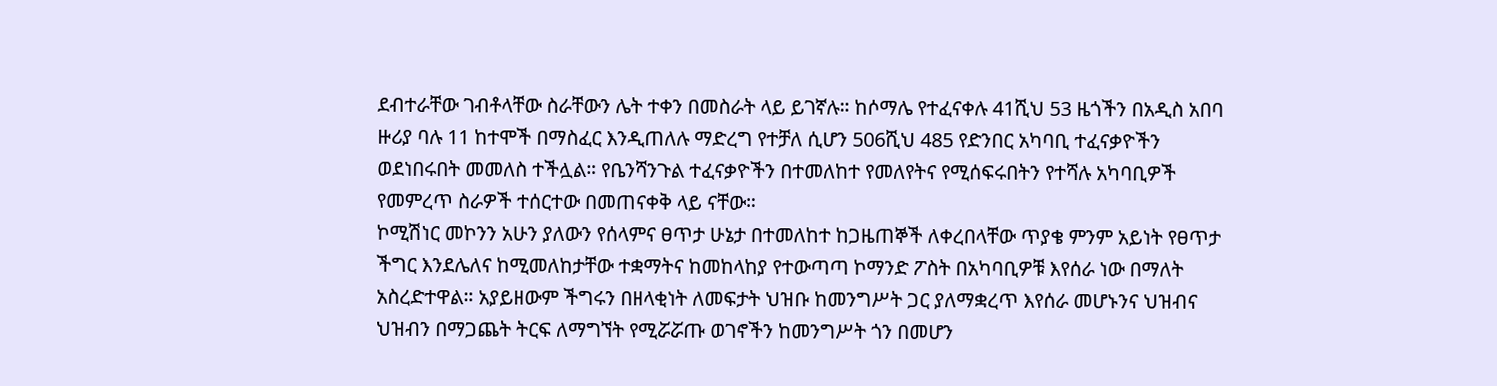ደብተራቸው ገብቶላቸው ስራቸውን ሌት ተቀን በመስራት ላይ ይገኛሉ። ከሶማሌ የተፈናቀሉ 41ሺህ 53 ዜጎችን በአዲስ አበባ ዙሪያ ባሉ 11 ከተሞች በማስፈር እንዲጠለሉ ማድረግ የተቻለ ሲሆን 506ሺህ 485 የድንበር አካባቢ ተፈናቃዮችን ወደነበሩበት መመለስ ተችሏል። የቤንሻንጉል ተፈናቃዮችን በተመለከተ የመለየትና የሚሰፍሩበትን የተሻሉ አካባቢዎች የመምረጥ ስራዎች ተሰርተው በመጠናቀቅ ላይ ናቸው።
ኮሚሽነር መኮንን አሁን ያለውን የሰላምና ፀጥታ ሁኔታ በተመለከተ ከጋዜጠኞች ለቀረበላቸው ጥያቄ ምንም አይነት የፀጥታ ችግር እንደሌለና ከሚመለከታቸው ተቋማትና ከመከላከያ የተውጣጣ ኮማንድ ፖስት በአካባቢዎቹ እየሰራ ነው በማለት አስረድተዋል። አያይዘውም ችግሩን በዘላቂነት ለመፍታት ህዝቡ ከመንግሥት ጋር ያለማቋረጥ እየሰራ መሆኑንና ህዝብና ህዝብን በማጋጨት ትርፍ ለማግኘት የሚሯሯጡ ወገኖችን ከመንግሥት ጎን በመሆን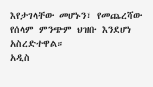እየታገላቸው መሆኑን፣ የመጨረሻው የሰላም ምንጭም ህዝቡ እንደሆነ አስረድተዋል።
አዲስ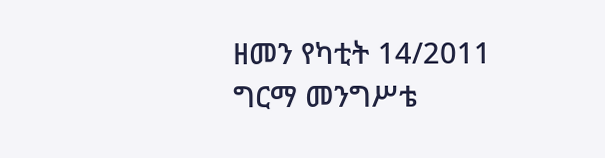ዘመን የካቲት 14/2011
ግርማ መንግሥቴ